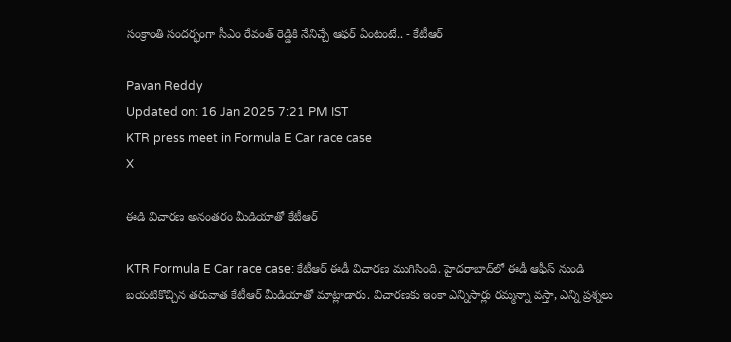సంక్రాంతి సందర్భంగా సీఎం రేవంత్ రెడ్డికి నేనిచ్చే ఆఫర్ ఏంటంటే.. - కేటీఆర్

Pavan Reddy
Updated on: 16 Jan 2025 7:21 PM IST
KTR press meet in Formula E Car race case
X

ఈడి విచారణ అనంతరం మీడియాతో కేటీఆర్

KTR Formula E Car race case: కేటీఆర్ ఈడీ విచారణ ముగిసింది. హైదరాబాద్‌లో ఈడీ ఆఫీస్ నుండి బయటికొచ్చిన తరువాత కేటీఆర్ మీడియాతో మాట్లాడారు. విచారణకు ఇంకా ఎన్నిసార్లు రమ్మన్నా వస్తా, ఎన్ని ప్రశ్నలు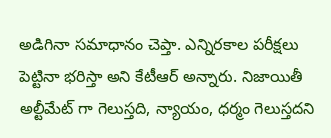అడిగినా సమాధానం చెప్తా. ఎన్నిరకాల పరీక్షలు పెట్టినా భరిస్తా అని కేటీఆర్ అన్నారు. నిజాయితీ అల్టీమేట్ గా గెలుస్తది, న్యాయం, ధర్మం గెలుస్తదని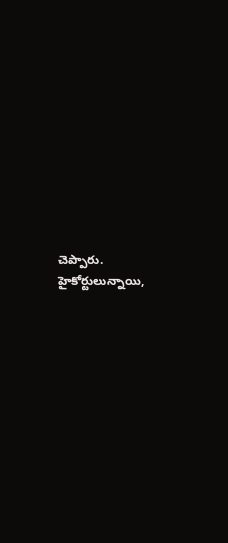చెప్పారు. హైకోర్టులున్నాయి,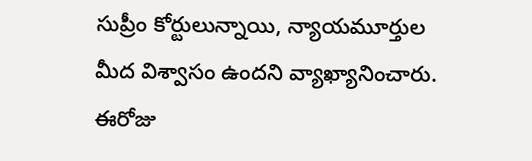సుప్రీం కోర్టులున్నాయి, న్యాయమూర్తుల మీద విశ్వాసం ఉందని వ్యాఖ్యానించారు. ఈరోజు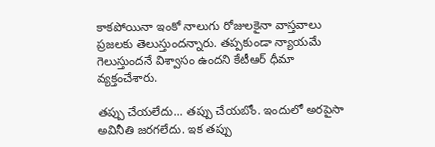కాకపోయినా ఇంకో నాలుగు రోజులకైనా వాస్తవాలు ప్రజలకు తెలుస్తుందన్నారు. తప్పకుండా న్యాయమే గెలుస్తుందనే విశ్వాసం ఉందని కేటీఆర్ ధీమా వ్యక్తంచేశారు.

తప్పు చేయలేదు... తప్పు చేయబోం. ఇందులో అరపైసా అవినీతి జరగలేదు. ఇక తప్పు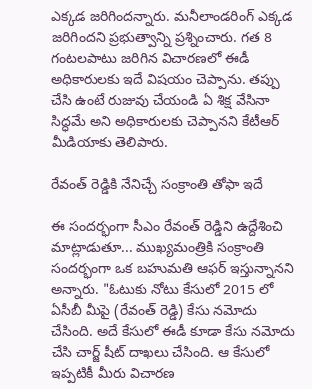ఎక్కడ జరిగిందన్నారు. మనీలాండరింగ్ ఎక్కడ జరిగిందని ప్రభుత్వాన్ని ప్రశ్నించారు. గత 8 గంటలపాటు జరిగిన విచారణలో ఈడీ అధికారులకు ఇదే విషయం చెప్పాను. తప్పు చేసి ఉంటే రుజువు చేయండి ఏ శిక్ష వేసినా సిద్ధమే అని అధికారులకు చెప్పానని కేటీఆర్ మీడియాకు తెలిపారు.

రేవంత్ రెడ్డికి నేనిచ్చే సంక్రాంతి తోఫా ఇదే

ఈ సందర్భంగా సీఎం రేవంత్ రెడ్డిని ఉద్దేశించి మాట్లాడుతూ... ముఖ్యమంత్రికి సంక్రాంతి సందర్భంగా ఒక బహుమతి ఆఫర్ ఇస్తున్నానని అన్నారు. "ఓటుకు నోటు కేసులో 2015 లో ఏసీబీ మీపై (రేవంత్ రెడ్డి) కేసు నమోదు చేసింది. అదే కేసులో ఈడీ కూడా కేసు నమోదు చేసి చార్జ్ షీట్ దాఖలు చేసింది. ఆ కేసులో ఇప్పటికీ మీరు విచారణ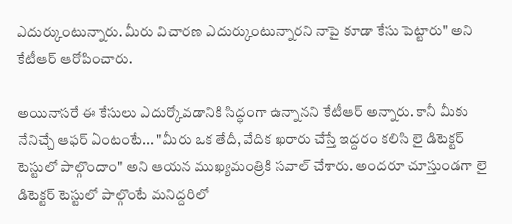ఎదుర్కుంటున్నారు. మీరు విచారణ ఎదుర్కుంటున్నారని నాపై కూడా కేసు పెట్టారు" అని కేటీఆర్ ఆరోపించారు.

అయినాసరే ఈ కేసులు ఎదుర్కోవడానికి సిద్ధంగా ఉన్నానని కేటీఆర్ అన్నారు. కానీ మీకు నేనిచ్చే ఆఫర్ ఏంటంటే... "మీరు ఒక తేదీ, వేదిక ఖరారు చేస్తే ఇద్దరం కలిసి లై డిటెక్టర్ టెస్టులో పాల్గొందాం" అని ఆయన ముఖ్యమంత్రికి సవాల్ చేశారు. అందరూ చూస్తుండగా లై డిటెక్టర్ టెస్టులో పాల్గొంటే మనిద్దరిలో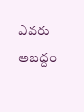ఎవరు అబద్దం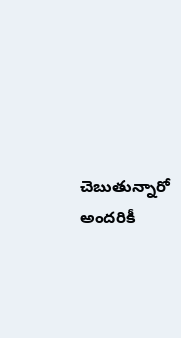చెబుతున్నారో అందరికీ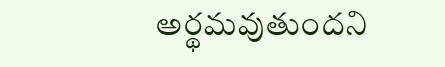అర్థమవుతుందని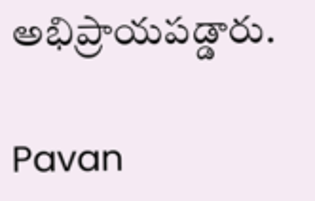అభిప్రాయపడ్డారు.

Pavan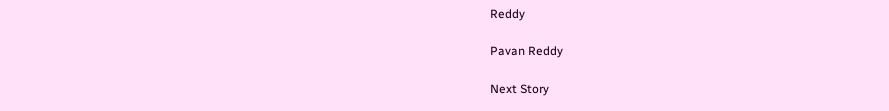Reddy

Pavan Reddy

Next Story